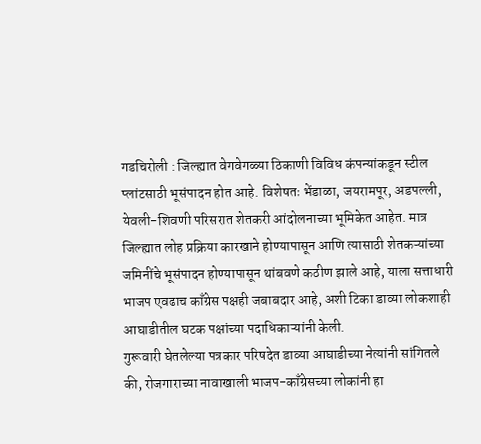गडचिरोली : जिल्ह्यात वेगवेगळ्या ठिकाणी विविध कंपन्यांकडून स्टील प्लांटसाठी भूसंपादन होत आहे. विशेषतः भेंडाळा, जयरामपूर, अडपल्ली, येवली-शिवणी परिसरात शेतकरी आंदोलनाच्या भूमिकेत आहेत. मात्र जिल्ह्यात लोह प्रक्रिया कारखाने होण्यापासून आणि त्यासाठी शेतकऱ्यांच्या जमिनींचे भूसंपादन होण्यापासून थांबवणे कठीण झाले आहे, याला सत्ताधारी भाजप एवढाच काँग्रेस पक्षही जबाबदार आहे, अशी टिका डाव्या लोकशाही आघाडीतील घटक पक्षांच्या पदाधिकाऱ्यांनी केली.
गुरूवारी घेतलेल्या पत्रकार परिषदेत डाव्या आघाडीच्या नेत्यांनी सांगितले की, रोजगाराच्या नावाखाली भाजप-काँग्रेसच्या लोकांनी हा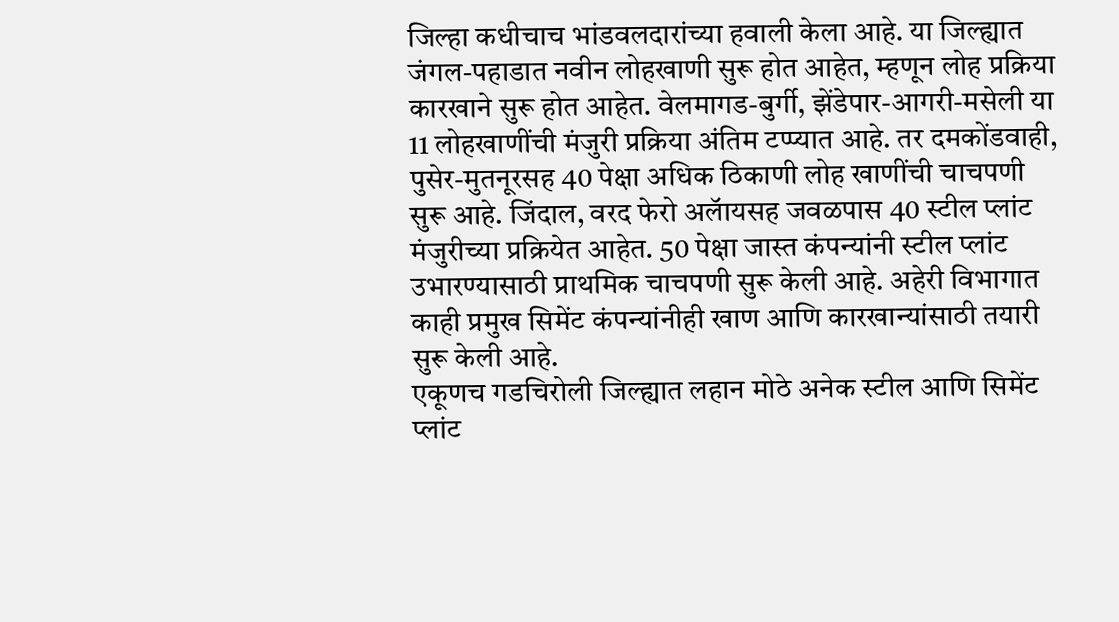जिल्हा कधीचाच भांडवलदारांच्या हवाली केला आहे. या जिल्ह्यात जंगल-पहाडात नवीन लोहखाणी सुरू होत आहेत, म्हणून लोह प्रक्रिया कारखाने सुरू होत आहेत. वेलमागड-बुर्गी, झेंडेपार-आगरी-मसेली या 11 लोहखाणींची मंजुरी प्रक्रिया अंतिम टप्प्यात आहे. तर दमकोंडवाही, पुसेर-मुतनूरसह 40 पेक्षा अधिक ठिकाणी लोह खाणींची चाचपणी सुरू आहे. जिंदाल, वरद फेरो अलॅायसह जवळपास 40 स्टील प्लांट मंजुरीच्या प्रक्रियेत आहेत. 50 पेक्षा जास्त कंपन्यांनी स्टील प्लांट उभारण्यासाठी प्राथमिक चाचपणी सुरू केली आहे. अहेरी विभागात काही प्रमुख सिमेंट कंपन्यांनीही खाण आणि कारखान्यांसाठी तयारी सुरू केली आहे.
एकूणच गडचिरोली जिल्ह्यात लहान मोठे अनेक स्टील आणि सिमेंट प्लांट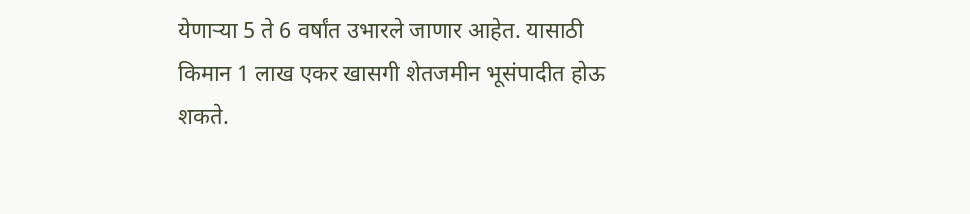येणाऱ्या 5 ते 6 वर्षांत उभारले जाणार आहेत. यासाठी किमान 1 लाख एकर खासगी शेतजमीन भूसंपादीत होऊ शकते.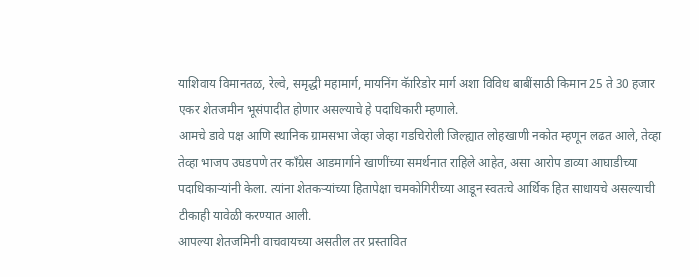याशिवाय विमानतळ, रेल्वे, समृद्धी महामार्ग, मायनिंग कॅारिडोर मार्ग अशा विविध बाबींसाठी किमान 25 ते 30 हजार एकर शेतजमीन भूसंपादीत होणार असल्याचे हे पदाधिकारी म्हणाले.
आमचे डावे पक्ष आणि स्थानिक ग्रामसभा जेव्हा जेव्हा गडचिरोली जिल्ह्यात लोहखाणी नकोत म्हणून लढत आले, तेव्हा तेव्हा भाजप उघडपणे तर काँग्रेस आडमार्गाने खाणींच्या समर्थनात राहिले आहेत, असा आरोप डाव्या आघाडीच्या पदाधिकाऱ्यांनी केला. त्यांना शेतकऱ्यांच्या हितापेक्षा चमकोगिरीच्या आडून स्वतःचे आर्थिक हित साधायचे असल्याची टीकाही यावेळी करण्यात आली.
आपल्या शेतजमिनी वाचवायच्या असतील तर प्रस्तावित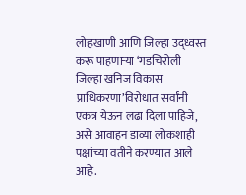लोहखाणी आणि जिल्हा उद्ध्वस्त करू पाहणाऱ्या ‘गडचिरोली जिल्हा खनिज विकास प्राधिकरणा’विरोधात सर्वांनी एकत्र येऊन लढा दिला पाहिजे, असे आवाहन डाव्या लोकशाही पक्षांच्या वतीने करण्यात आले आहे.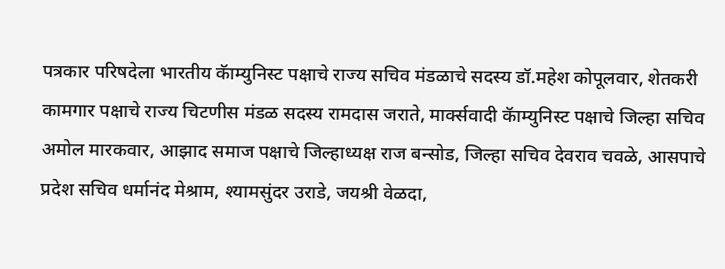पत्रकार परिषदेला भारतीय कॅाम्युनिस्ट पक्षाचे राज्य सचिव मंडळाचे सदस्य डॉ.महेश कोपूलवार, शेतकरी कामगार पक्षाचे राज्य चिटणीस मंडळ सदस्य रामदास जराते, मार्क्सवादी कॅाम्युनिस्ट पक्षाचे जिल्हा सचिव अमोल मारकवार, आझाद समाज पक्षाचे जिल्हाध्यक्ष राज बन्सोड, जिल्हा सचिव देवराव चवळे, आसपाचे प्रदेश सचिव धर्मानंद मेश्राम, श्यामसुंदर उराडे, जयश्री वेळदा,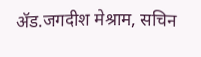ॲड.जगदीश मेश्राम, सचिन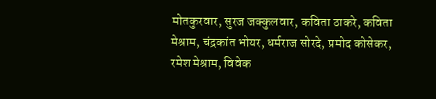मोतकुरवार, सुरज जक्कुलवार, कविता ठाकरे, कविता मेश्राम, चंद्रकांत भोयर, धर्मराज सोरदे, प्रमोद कोसेकर, रमेश मेश्राम, विवेक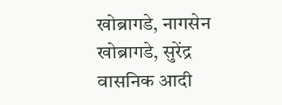खोब्रागडे, नागसेन खोब्रागडे, सुरेंद्र वासनिक आदी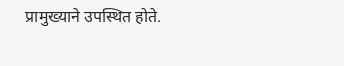प्रामुख्याने उपस्थित होते.